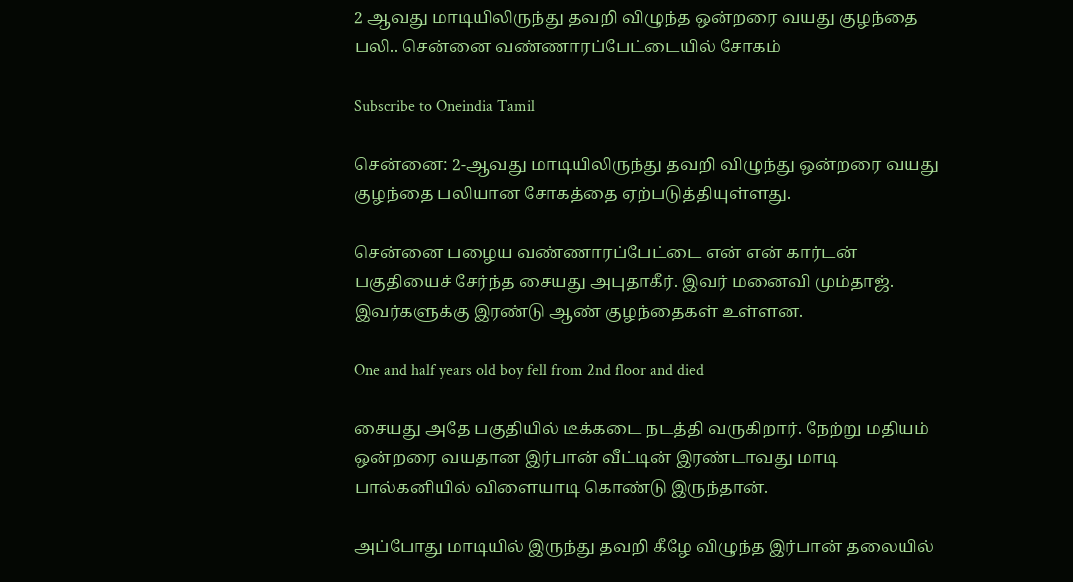2 ஆவது மாடியிலிருந்து தவறி விழுந்த ஒன்றரை வயது குழந்தை பலி.. சென்னை வண்ணாரப்பேட்டையில் சோகம்

Subscribe to Oneindia Tamil

சென்னை: 2-ஆவது மாடியிலிருந்து தவறி விழுந்து ஒன்றரை வயது குழந்தை பலியான சோகத்தை ஏற்படுத்தியுள்ளது.

சென்னை பழைய வண்ணாரப்பேட்டை என் என் கார்டன் பகுதியைச் சேர்ந்த சையது அபுதாகீர். இவர் மனைவி மும்தாஜ். இவர்களுக்கு இரண்டு ஆண் குழந்தைகள் உள்ளன.

One and half years old boy fell from 2nd floor and died

சையது அதே பகுதியில் டீக்கடை நடத்தி வருகிறார். நேற்று மதியம் ஒன்றரை வயதான இர்பான் வீட்டின் இரண்டாவது மாடி பால்கனியில் விளையாடி கொண்டு இருந்தான்.

அப்போது மாடியில் இருந்து தவறி கீழே விழுந்த இர்பான் தலையில்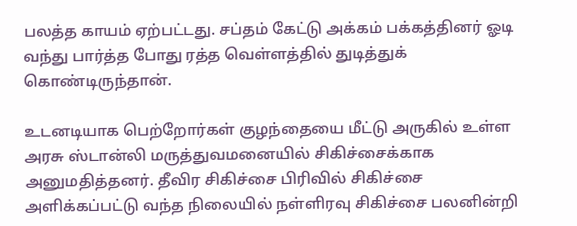பலத்த காயம் ஏற்பட்டது. சப்தம் கேட்டு அக்கம் பக்கத்தினர் ஓடி வந்து பார்த்த போது ரத்த வெள்ளத்தில் துடித்துக் கொண்டிருந்தான்.

உடனடியாக பெற்றோர்கள் குழந்தையை மீட்டு அருகில் உள்ள அரசு ஸ்டான்லி மருத்துவமனையில் சிகிச்சைக்காக அனுமதித்தனர். தீவிர சிகிச்சை பிரிவில் சிகிச்சை அளிக்கப்பட்டு வந்த நிலையில் நள்ளிரவு சிகிச்சை பலனின்றி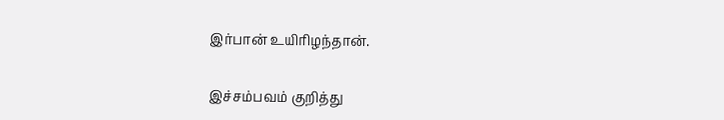இர்பான் உயிரிழந்தான்.

இச்சம்பவம் குறித்து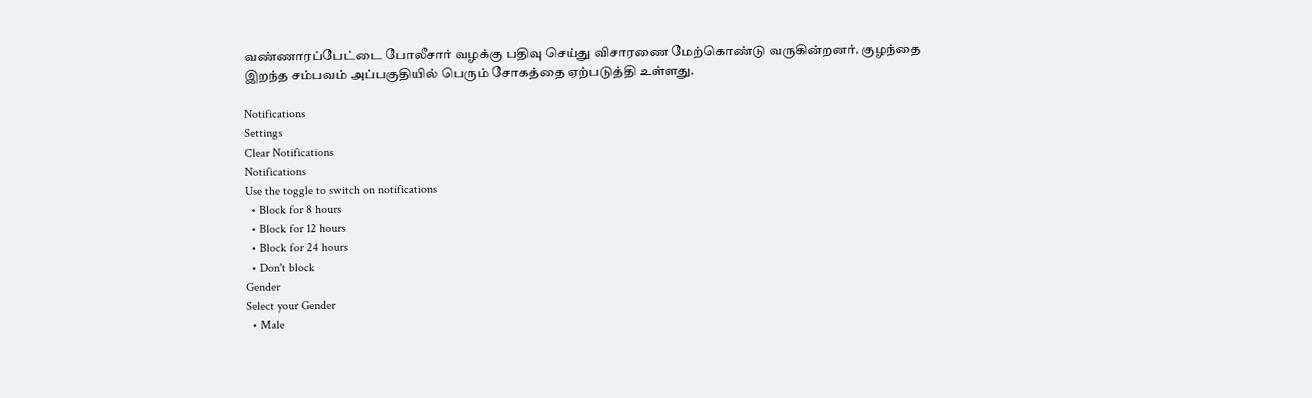வண்ணாரப்பேட்டை போலீசார் வழக்கு பதிவு செய்து விசாரணை மேற்கொண்டு வருகின்றனர். குழந்தை இறந்த சம்பவம் அப்பகுதியில் பெரும் சோகத்தை ஏற்படுத்தி உள்ளது.

Notifications
Settings
Clear Notifications
Notifications
Use the toggle to switch on notifications
  • Block for 8 hours
  • Block for 12 hours
  • Block for 24 hours
  • Don't block
Gender
Select your Gender
  • Male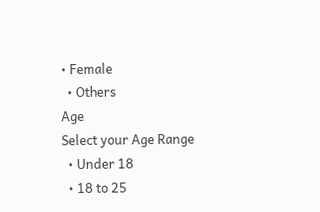• Female
  • Others
Age
Select your Age Range
  • Under 18
  • 18 to 25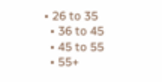• 26 to 35
  • 36 to 45
  • 45 to 55
  • 55+